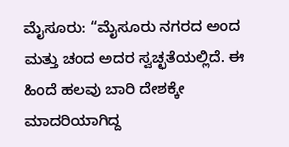ಮೈಸೂರು: “ಮೈಸೂರು ನಗರದ ಅಂದ ಮತ್ತು ಚಂದ ಅದರ ಸ್ವಚ್ಛತೆಯಲ್ಲಿದೆ. ಈ ಹಿಂದೆ ಹಲವು ಬಾರಿ ದೇಶಕ್ಕೇ ಮಾದರಿಯಾಗಿದ್ದ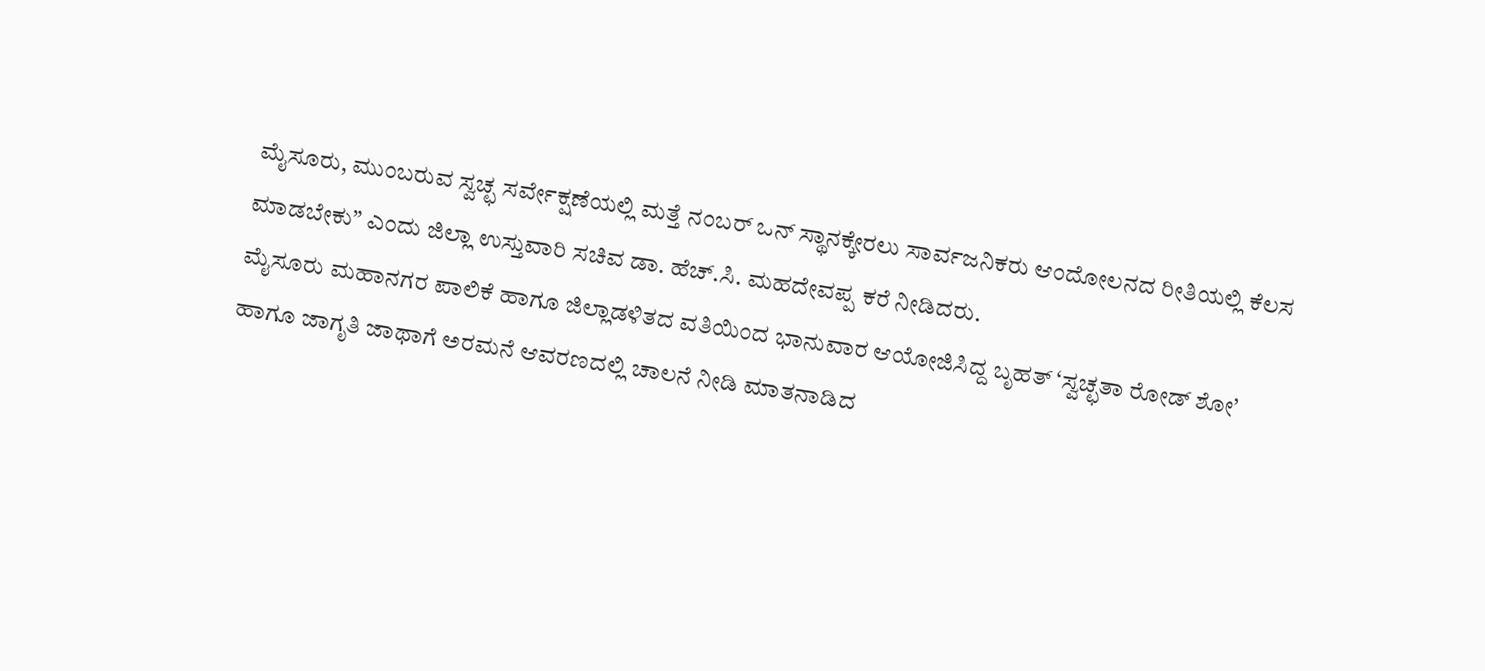ಮೈಸೂರು, ಮುಂಬರುವ ಸ್ವಚ್ಛ ಸರ್ವೇಕ್ಷಣೆಯಲ್ಲಿ ಮತ್ತೆ ನಂಬರ್ ಒನ್ ಸ್ಥಾನಕ್ಕೇರಲು ಸಾರ್ವಜನಿಕರು ಆಂದೋಲನದ ರೀತಿಯಲ್ಲಿ ಕೆಲಸ ಮಾಡಬೇಕು” ಎಂದು ಜಿಲ್ಲಾ ಉಸ್ತುವಾರಿ ಸಚಿವ ಡಾ. ಹೆಚ್.ಸಿ. ಮಹದೇವಪ್ಪ ಕರೆ ನೀಡಿದರು.
ಮೈಸೂರು ಮಹಾನಗರ ಪಾಲಿಕೆ ಹಾಗೂ ಜಿಲ್ಲಾಡಳಿತದ ವತಿಯಿಂದ ಭಾನುವಾರ ಆಯೋಜಿಸಿದ್ದ ಬೃಹತ್ ‘ಸ್ವಚ್ಛತಾ ರೋಡ್ ಶೋ’ ಹಾಗೂ ಜಾಗೃತಿ ಜಾಥಾಗೆ ಅರಮನೆ ಆವರಣದಲ್ಲಿ ಚಾಲನೆ ನೀಡಿ ಮಾತನಾಡಿದ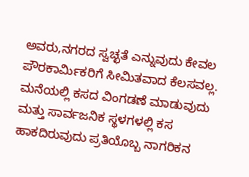ಅವರು,ನಗರದ ಸ್ವಚ್ಛತೆ ಎನ್ನುವುದು ಕೇವಲ ಪೌರಕಾರ್ಮಿಕರಿಗೆ ಸೀಮಿತವಾದ ಕೆಲಸವಲ್ಲ. ಮನೆಯಲ್ಲಿ ಕಸದ ವಿಂಗಡಣೆ ಮಾಡುವುದು ಮತ್ತು ಸಾರ್ವಜನಿಕ ಸ್ಥಳಗಳಲ್ಲಿ ಕಸ ಹಾಕದಿರುವುದು ಪ್ರತಿಯೊಬ್ಬ ನಾಗರಿಕನ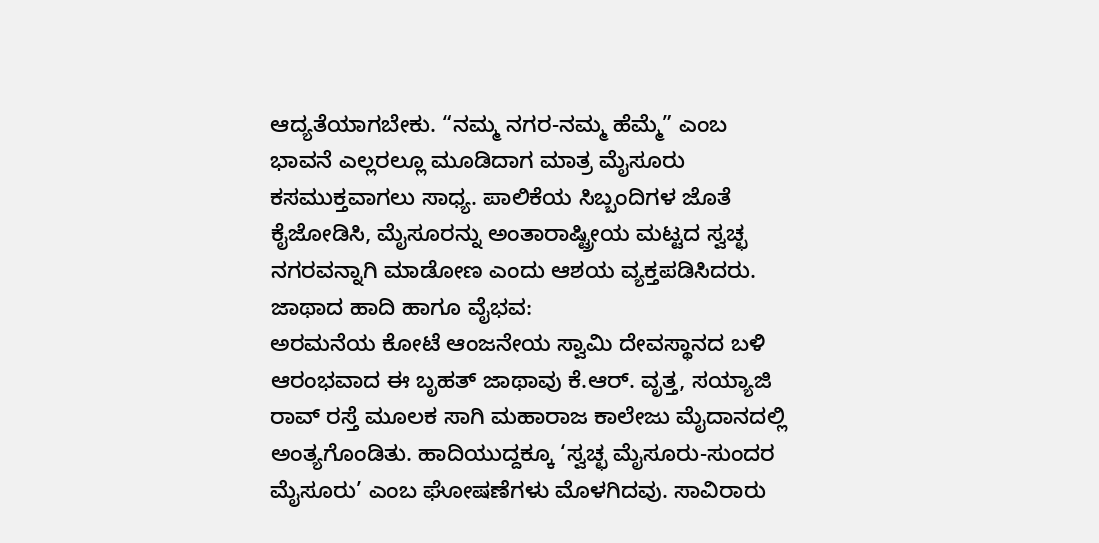ಆದ್ಯತೆಯಾಗಬೇಕು. “ನಮ್ಮ ನಗರ-ನಮ್ಮ ಹೆಮ್ಮೆ” ಎಂಬ ಭಾವನೆ ಎಲ್ಲರಲ್ಲೂ ಮೂಡಿದಾಗ ಮಾತ್ರ ಮೈಸೂರು ಕಸಮುಕ್ತವಾಗಲು ಸಾಧ್ಯ. ಪಾಲಿಕೆಯ ಸಿಬ್ಬಂದಿಗಳ ಜೊತೆ ಕೈಜೋಡಿಸಿ, ಮೈಸೂರನ್ನು ಅಂತಾರಾಷ್ಟ್ರೀಯ ಮಟ್ಟದ ಸ್ವಚ್ಛ ನಗರವನ್ನಾಗಿ ಮಾಡೋಣ ಎಂದು ಆಶಯ ವ್ಯಕ್ತಪಡಿಸಿದರು.
ಜಾಥಾದ ಹಾದಿ ಹಾಗೂ ವೈಭವ:
ಅರಮನೆಯ ಕೋಟೆ ಆಂಜನೇಯ ಸ್ವಾಮಿ ದೇವಸ್ಥಾನದ ಬಳಿ ಆರಂಭವಾದ ಈ ಬೃಹತ್ ಜಾಥಾವು ಕೆ.ಆರ್. ವೃತ್ತ, ಸಯ್ಯಾಜಿ ರಾವ್ ರಸ್ತೆ ಮೂಲಕ ಸಾಗಿ ಮಹಾರಾಜ ಕಾಲೇಜು ಮೈದಾನದಲ್ಲಿ ಅಂತ್ಯಗೊಂಡಿತು. ಹಾದಿಯುದ್ದಕ್ಕೂ ‘ಸ್ವಚ್ಛ ಮೈಸೂರು-ಸುಂದರ ಮೈಸೂರು’ ಎಂಬ ಘೋಷಣೆಗಳು ಮೊಳಗಿದವು. ಸಾವಿರಾರು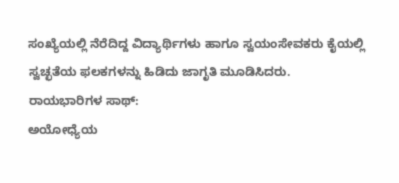ಸಂಖ್ಯೆಯಲ್ಲಿ ನೆರೆದಿದ್ದ ವಿದ್ಯಾರ್ಥಿಗಳು ಹಾಗೂ ಸ್ವಯಂಸೇವಕರು ಕೈಯಲ್ಲಿ ಸ್ವಚ್ಛತೆಯ ಫಲಕಗಳನ್ನು ಹಿಡಿದು ಜಾಗೃತಿ ಮೂಡಿಸಿದರು.
ರಾಯಭಾರಿಗಳ ಸಾಥ್:
ಅಯೋಧ್ಯೆಯ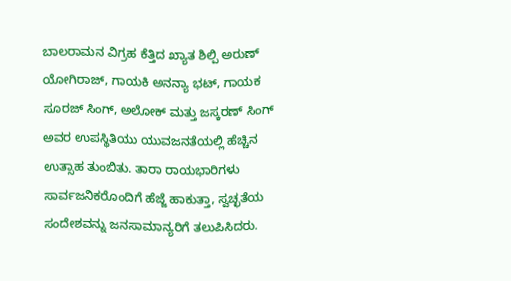ಬಾಲರಾಮನ ವಿಗ್ರಹ ಕೆತ್ತಿದ ಖ್ಯಾತ ಶಿಲ್ಪಿ ಅರುಣ್ ಯೋಗಿರಾಜ್, ಗಾಯಕಿ ಅನನ್ಯಾ ಭಟ್, ಗಾಯಕ ಸೂರಜ್ ಸಿಂಗ್, ಅಲೋಕ್ ಮತ್ತು ಜಸ್ಕರಣ್ ಸಿಂಗ್ ಅವರ ಉಪಸ್ಥಿತಿಯು ಯುವಜನತೆಯಲ್ಲಿ ಹೆಚ್ಚಿನ ಉತ್ಸಾಹ ತುಂಬಿತು. ತಾರಾ ರಾಯಭಾರಿಗಳು ಸಾರ್ವಜನಿಕರೊಂದಿಗೆ ಹೆಜ್ಜೆ ಹಾಕುತ್ತಾ, ಸ್ವಚ್ಛತೆಯ ಸಂದೇಶವನ್ನು ಜನಸಾಮಾನ್ಯರಿಗೆ ತಲುಪಿಸಿದರು.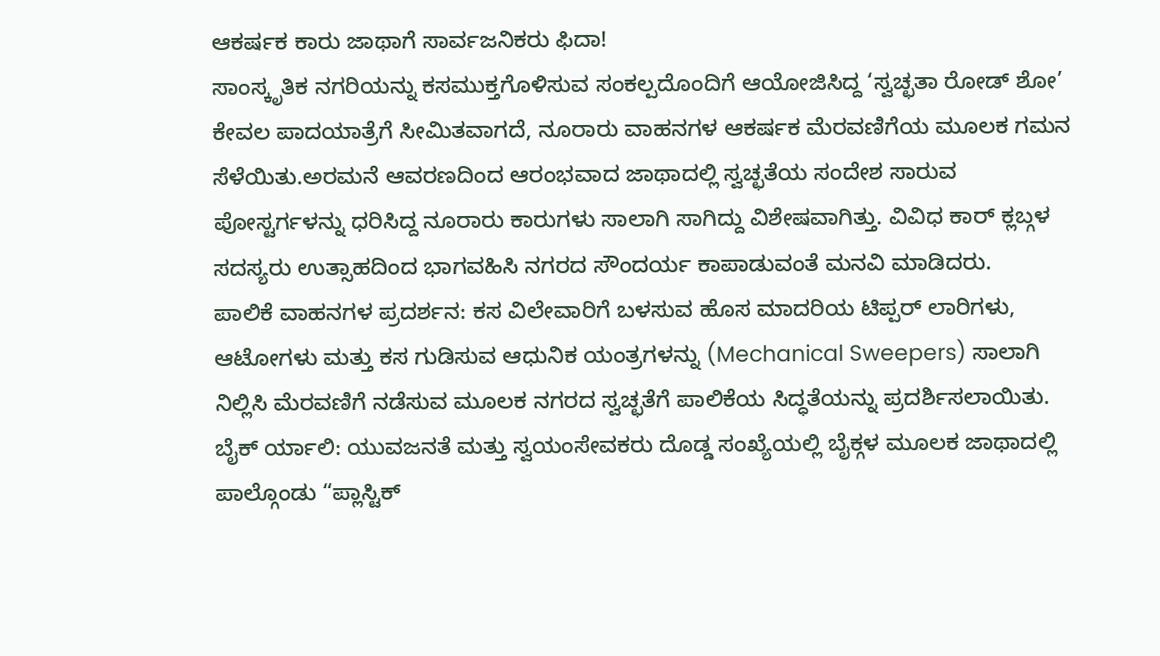ಆಕರ್ಷಕ ಕಾರು ಜಾಥಾಗೆ ಸಾರ್ವಜನಿಕರು ಫಿದಾ!
ಸಾಂಸ್ಕೃತಿಕ ನಗರಿಯನ್ನು ಕಸಮುಕ್ತಗೊಳಿಸುವ ಸಂಕಲ್ಪದೊಂದಿಗೆ ಆಯೋಜಿಸಿದ್ದ ‘ಸ್ವಚ್ಛತಾ ರೋಡ್ ಶೋ’ ಕೇವಲ ಪಾದಯಾತ್ರೆಗೆ ಸೀಮಿತವಾಗದೆ, ನೂರಾರು ವಾಹನಗಳ ಆಕರ್ಷಕ ಮೆರವಣಿಗೆಯ ಮೂಲಕ ಗಮನ ಸೆಳೆಯಿತು.ಅರಮನೆ ಆವರಣದಿಂದ ಆರಂಭವಾದ ಜಾಥಾದಲ್ಲಿ ಸ್ವಚ್ಛತೆಯ ಸಂದೇಶ ಸಾರುವ ಪೋಸ್ಟರ್ಗಳನ್ನು ಧರಿಸಿದ್ದ ನೂರಾರು ಕಾರುಗಳು ಸಾಲಾಗಿ ಸಾಗಿದ್ದು ವಿಶೇಷವಾಗಿತ್ತು. ವಿವಿಧ ಕಾರ್ ಕ್ಲಬ್ಗಳ ಸದಸ್ಯರು ಉತ್ಸಾಹದಿಂದ ಭಾಗವಹಿಸಿ ನಗರದ ಸೌಂದರ್ಯ ಕಾಪಾಡುವಂತೆ ಮನವಿ ಮಾಡಿದರು.
ಪಾಲಿಕೆ ವಾಹನಗಳ ಪ್ರದರ್ಶನ: ಕಸ ವಿಲೇವಾರಿಗೆ ಬಳಸುವ ಹೊಸ ಮಾದರಿಯ ಟಿಪ್ಪರ್ ಲಾರಿಗಳು, ಆಟೋಗಳು ಮತ್ತು ಕಸ ಗುಡಿಸುವ ಆಧುನಿಕ ಯಂತ್ರಗಳನ್ನು (Mechanical Sweepers) ಸಾಲಾಗಿ ನಿಲ್ಲಿಸಿ ಮೆರವಣಿಗೆ ನಡೆಸುವ ಮೂಲಕ ನಗರದ ಸ್ವಚ್ಛತೆಗೆ ಪಾಲಿಕೆಯ ಸಿದ್ಧತೆಯನ್ನು ಪ್ರದರ್ಶಿಸಲಾಯಿತು.
ಬೈಕ್ ರ್ಯಾಲಿ: ಯುವಜನತೆ ಮತ್ತು ಸ್ವಯಂಸೇವಕರು ದೊಡ್ಡ ಸಂಖ್ಯೆಯಲ್ಲಿ ಬೈಕ್ಗಳ ಮೂಲಕ ಜಾಥಾದಲ್ಲಿ ಪಾಲ್ಗೊಂಡು “ಪ್ಲಾಸ್ಟಿಕ್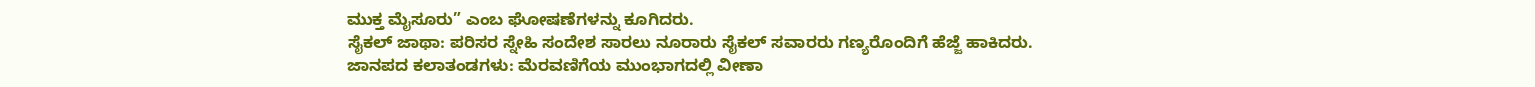ಮುಕ್ತ ಮೈಸೂರು” ಎಂಬ ಘೋಷಣೆಗಳನ್ನು ಕೂಗಿದರು.
ಸೈಕಲ್ ಜಾಥಾ: ಪರಿಸರ ಸ್ನೇಹಿ ಸಂದೇಶ ಸಾರಲು ನೂರಾರು ಸೈಕಲ್ ಸವಾರರು ಗಣ್ಯರೊಂದಿಗೆ ಹೆಜ್ಜೆ ಹಾಕಿದರು.
ಜಾನಪದ ಕಲಾತಂಡಗಳು: ಮೆರವಣಿಗೆಯ ಮುಂಭಾಗದಲ್ಲಿ ವೀಣಾ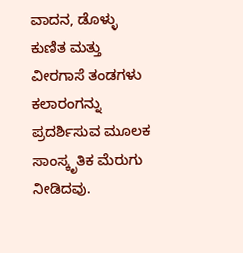ವಾದನ, ಡೊಳ್ಳು ಕುಣಿತ ಮತ್ತು ವೀರಗಾಸೆ ತಂಡಗಳು ಕಲಾರಂಗನ್ನು ಪ್ರದರ್ಶಿಸುವ ಮೂಲಕ ಸಾಂಸ್ಕೃತಿಕ ಮೆರುಗು ನೀಡಿದವು.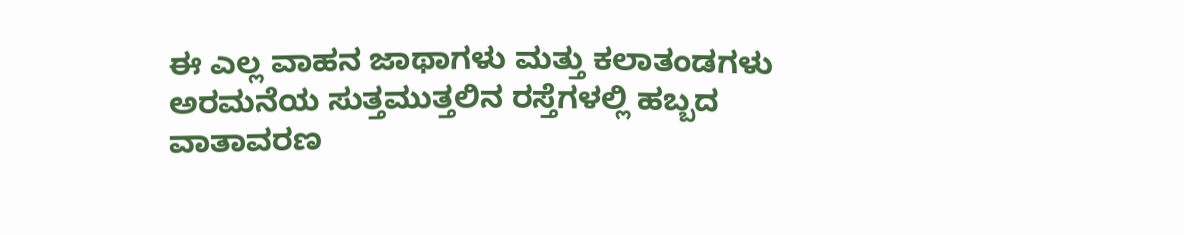ಈ ಎಲ್ಲ ವಾಹನ ಜಾಥಾಗಳು ಮತ್ತು ಕಲಾತಂಡಗಳು ಅರಮನೆಯ ಸುತ್ತಮುತ್ತಲಿನ ರಸ್ತೆಗಳಲ್ಲಿ ಹಬ್ಬದ ವಾತಾವರಣ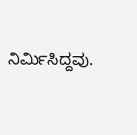ನಿರ್ಮಿಸಿದ್ದವು.